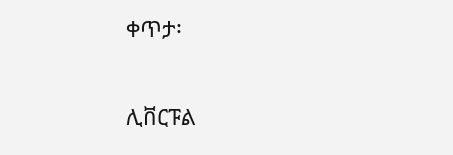ቀጥታ፡

ሊቨርፑል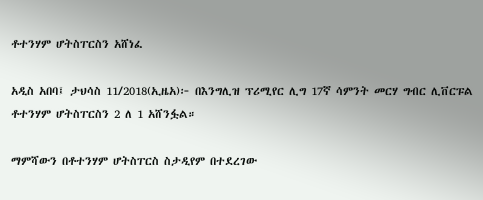ቶተንሃም ሆትስፐርስን አሸነፈ

አዲስ አበባ፤ ታህሳስ 11/2018(ኢዜአ)፦ በእንግሊዝ ፕሪሚየር ሊግ 17ኛ ሳምንት መርሃ ግብር ሊቨርፑል ቶተንሃም ሆትስፐርስን 2 ለ 1 አሸንፏል።

ማምሻውን በቶተንሃም ሆትስፐርስ ስታዲየም በተደረገው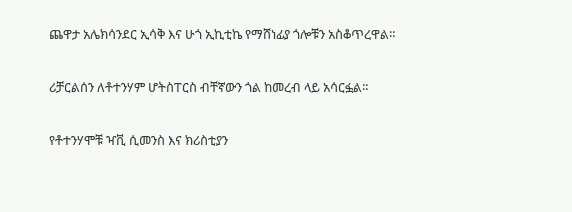ጨዋታ አሌክሳንደር ኢሳቅ እና ሁጎ ኢኪቲኬ የማሸነፊያ ጎሎቹን አስቆጥረዋል።

ሪቻርልሰን ለቶተንሃም ሆትስፐርስ ብቸኛውን ጎል ከመረብ ላይ አሳርፏል።

የቶተንሃሞቹ ዣቪ ሲመንስ እና ክሪስቲያን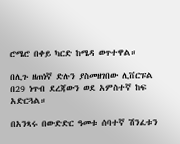ሮሜሮ በቀይ ካርድ ከሜዳ ወጥተዋል።

በሊጉ ዘጠነኛ ድሉን ያስመዘገበው ሊቨርፑል በ29 ነጥብ ደረጃውን ወደ አምስተኛ ከፍ አድርጓል።

በአንጻሩ በውድድር ዓመቱ ሰባተኛ ሽንፈቱን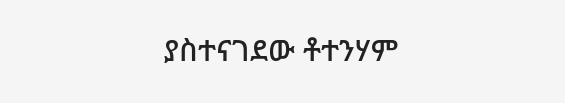ያስተናገደው ቶተንሃም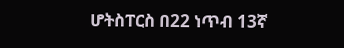ሆትስፐርስ በ22 ነጥብ 13ኛ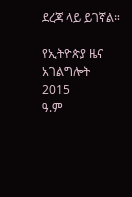ደረጃ ላይ ይገኛል።

የኢትዮጵያ ዜና አገልግሎት
2015
ዓ.ም